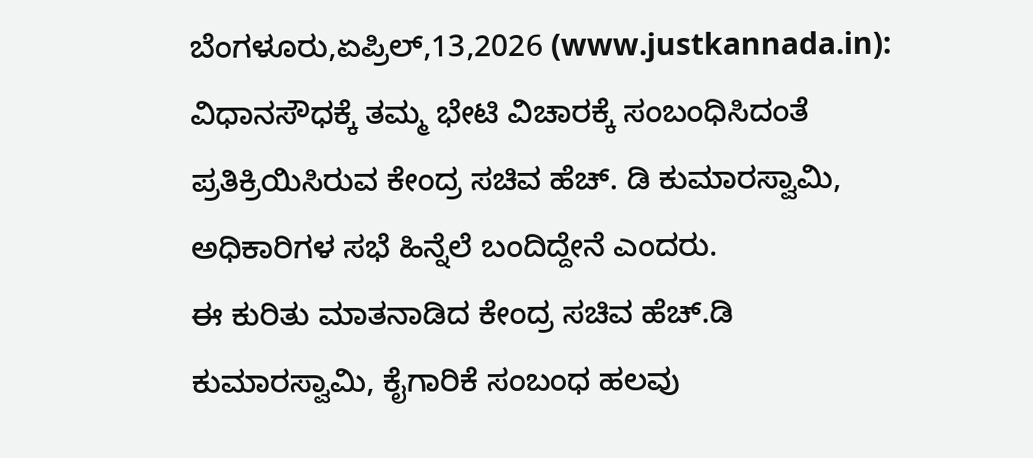ಬೆಂಗಳೂರು,ಏಪ್ರಿಲ್,13,2026 (www.justkannada.in): ವಿಧಾನಸೌಧಕ್ಕೆ ತಮ್ಮ ಭೇಟಿ ವಿಚಾರಕ್ಕೆ ಸಂಬಂಧಿಸಿದಂತೆ ಪ್ರತಿಕ್ರಿಯಿಸಿರುವ ಕೇಂದ್ರ ಸಚಿವ ಹೆಚ್. ಡಿ ಕುಮಾರಸ್ವಾಮಿ, ಅಧಿಕಾರಿಗಳ ಸಭೆ ಹಿನ್ನೆಲೆ ಬಂದಿದ್ದೇನೆ ಎಂದರು.
ಈ ಕುರಿತು ಮಾತನಾಡಿದ ಕೇಂದ್ರ ಸಚಿವ ಹೆಚ್.ಡಿ ಕುಮಾರಸ್ವಾಮಿ, ಕೈಗಾರಿಕೆ ಸಂಬಂಧ ಹಲವು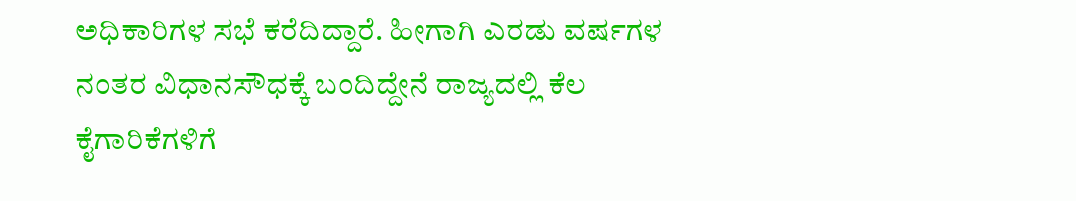ಅಧಿಕಾರಿಗಳ ಸಭೆ ಕರೆದಿದ್ದಾರೆ. ಹೀಗಾಗಿ ಎರಡು ವರ್ಷಗಳ ನಂತರ ವಿಧಾನಸೌಧಕ್ಕೆ ಬಂದಿದ್ದೇನೆ ರಾಜ್ಯದಲ್ಲಿ ಕೆಲ ಕೈಗಾರಿಕೆಗಳಿಗೆ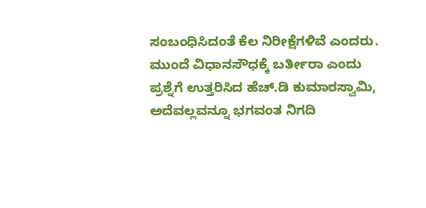ಸಂಬಂಧಿಸಿದಂತೆ ಕೆಲ ನಿರೀಕ್ಷೆಗಳಿವೆ ಎಂದರು.
ಮುಂದೆ ವಿಧಾನಸೌಧಕ್ಕೆ ಬರ್ತೀರಾ ಎಂದು ಪ್ರಶ್ನೆಗೆ ಉತ್ತರಿಸಿದ ಹೆಚ್.ಡಿ ಕುಮಾರಸ್ವಾಮಿ, ಅದೆವಲ್ಲವನ್ನೂ ಭಗವಂತ ನಿಗದಿ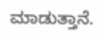ಮಾಡುತ್ತಾನೆ.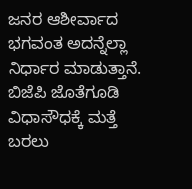ಜನರ ಆಶೀರ್ವಾದ ಭಗವಂತ ಅದನ್ನೆಲ್ಲಾ ನಿರ್ಧಾರ ಮಾಡುತ್ತಾನೆ. ಬಿಜೆಪಿ ಜೊತೆಗೂಡಿ ವಿಧಾಸೌಧಕ್ಕೆ ಮತ್ತೆ ಬರಲು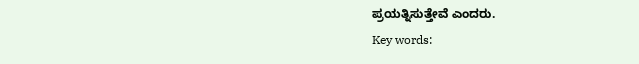ಪ್ರಯತ್ನಿಸುತ್ತೇವೆ ಎಂದರು.
Key words: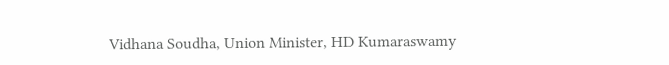Vidhana Soudha, Union Minister, HD Kumaraswamy